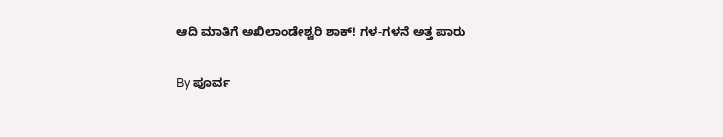ಆದಿ ಮಾತಿಗೆ ಅಖಿಲಾಂಡೇಶ್ವರಿ ಶಾಕ್! ಗಳ-ಗಳನೆ ಅತ್ತ ಪಾರು

By ಪೂರ್ವ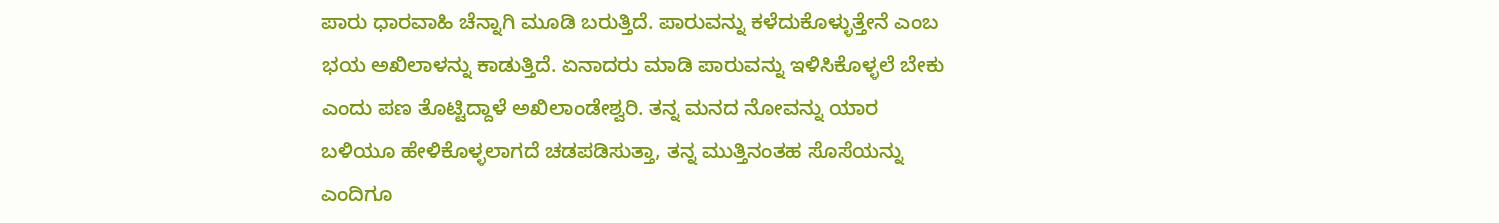ಪಾರು ಧಾರವಾಹಿ ಚೆನ್ನಾಗಿ ಮೂಡಿ ಬರುತ್ತಿದೆ. ಪಾರುವನ್ನು ಕಳೆದುಕೊಳ್ಳುತ್ತೇನೆ ಎಂಬ ಭಯ ಅಖಿಲಾಳನ್ನು ಕಾಡುತ್ತಿದೆ. ಏನಾದರು ಮಾಡಿ ಪಾರುವನ್ನು ಇಳಿಸಿಕೊಳ್ಳಲೆ ಬೇಕು ಎಂದು ಪಣ ತೊಟ್ಟಿದ್ದಾಳೆ ಅಖಿಲಾಂಡೇಶ್ವರಿ. ತನ್ನ ಮನದ ನೋವನ್ನು ಯಾರ ಬಳಿಯೂ ಹೇಳಿಕೊಳ್ಳಲಾಗದೆ ಚಡಪಡಿಸುತ್ತಾ, ತನ್ನ ಮುತ್ತಿನಂತಹ ಸೊಸೆಯನ್ನು ಎಂದಿಗೂ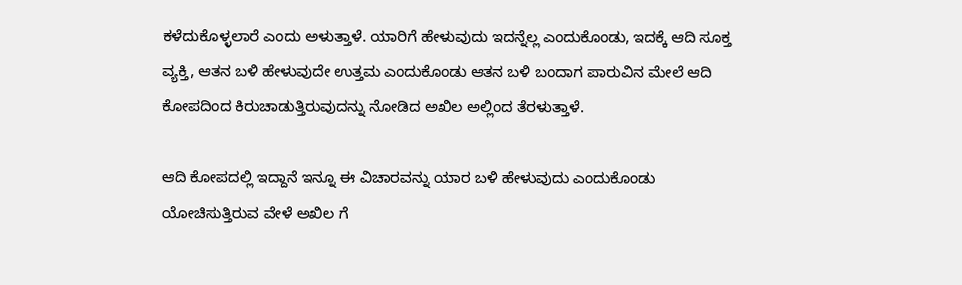ಕಳೆದುಕೊಳ್ಳಲಾರೆ ಎಂದು ಅಳುತ್ತಾಳೆ. ಯಾರಿಗೆ ಹೇಳುವುದು ಇದನ್ನೆಲ್ಲ ಎಂದುಕೊಂಡು, ಇದಕ್ಕೆ ಆದಿ ಸೂಕ್ತ ವ್ಯಕ್ತಿ, ಆತನ ಬಳಿ ಹೇಳುವುದೇ ಉತ್ತಮ ಎಂದುಕೊಂಡು ಆತನ ಬಳಿ ಬಂದಾಗ ಪಾರುವಿನ ಮೇಲೆ ಆದಿ ಕೋಪದಿಂದ ಕಿರುಚಾಡುತ್ತಿರುವುದನ್ನು ನೋಡಿದ ಅಖಿಲ ಅಲ್ಲಿಂದ ತೆರಳುತ್ತಾಳೆ.

ಆದಿ ಕೋಪದಲ್ಲಿ ಇದ್ದಾನೆ ಇನ್ನೂ ಈ ವಿಚಾರವನ್ನು ಯಾರ ಬಳಿ ಹೇಳುವುದು ಎಂದುಕೊಂಡು ಯೋಚಿಸುತ್ತಿರುವ ವೇಳೆ ಅಖಿಲ ಗೆ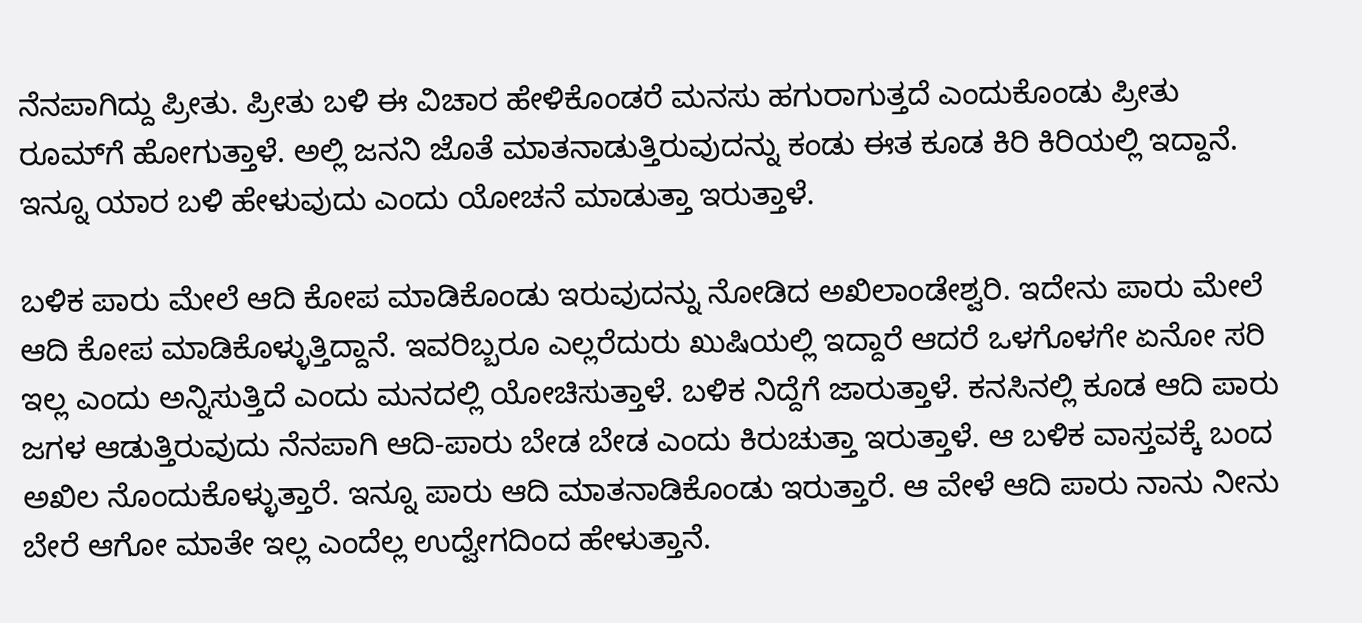ನೆನಪಾಗಿದ್ದು ಪ್ರೀತು. ಪ್ರೀತು ಬಳಿ ಈ ವಿಚಾರ ಹೇಳಿಕೊಂಡರೆ ಮನಸು ಹಗುರಾಗುತ್ತದೆ ಎಂದುಕೊಂಡು ಪ್ರೀತು ರೂಮ್‌ಗೆ ಹೋಗುತ್ತಾಳೆ. ಅಲ್ಲಿ ಜನನಿ ಜೊತೆ ಮಾತನಾಡುತ್ತಿರುವುದನ್ನು ಕಂಡು ಈತ ಕೂಡ ಕಿರಿ ಕಿರಿಯಲ್ಲಿ ಇದ್ದಾನೆ. ಇನ್ನೂ ಯಾರ ಬಳಿ ಹೇಳುವುದು ಎಂದು ಯೋಚನೆ ಮಾಡುತ್ತಾ ಇರುತ್ತಾಳೆ.

ಬಳಿಕ ಪಾರು ಮೇಲೆ ಆದಿ ಕೋಪ ಮಾಡಿಕೊಂಡು ಇರುವುದನ್ನು ನೋಡಿದ ಅಖಿಲಾಂಡೇಶ್ವರಿ. ಇದೇನು ಪಾರು ಮೇಲೆ ಆದಿ ಕೋಪ ಮಾಡಿಕೊಳ್ಳುತ್ತಿದ್ದಾನೆ. ಇವರಿಬ್ಬರೂ ಎಲ್ಲರೆದುರು ಖುಷಿಯಲ್ಲಿ ಇದ್ದಾರೆ ಆದರೆ ಒಳಗೊಳಗೇ ಏನೋ ಸರಿ ಇಲ್ಲ ಎಂದು ಅನ್ನಿಸುತ್ತಿದೆ ಎಂದು ಮನದಲ್ಲಿ ಯೋಚಿಸುತ್ತಾಳೆ. ಬಳಿಕ ನಿದ್ದೆಗೆ ಜಾರುತ್ತಾಳೆ. ಕನಸಿನಲ್ಲಿ ಕೂಡ ಆದಿ ಪಾರು ಜಗಳ ಆಡುತ್ತಿರುವುದು ನೆನಪಾಗಿ ಆದಿ-ಪಾರು ಬೇಡ ಬೇಡ ಎಂದು ಕಿರುಚುತ್ತಾ ಇರುತ್ತಾಳೆ. ಆ ಬಳಿಕ ವಾಸ್ತವಕ್ಕೆ ಬಂದ ಅಖಿಲ ನೊಂದುಕೊಳ್ಳುತ್ತಾರೆ. ಇನ್ನೂ ಪಾರು ಆದಿ ಮಾತನಾಡಿಕೊಂಡು ಇರುತ್ತಾರೆ. ಆ ವೇಳೆ ಆದಿ ಪಾರು ನಾನು ನೀನು ಬೇರೆ ಆಗೋ ಮಾತೇ ಇಲ್ಲ ಎಂದೆಲ್ಲ ಉದ್ವೇಗದಿಂದ ಹೇಳುತ್ತಾನೆ.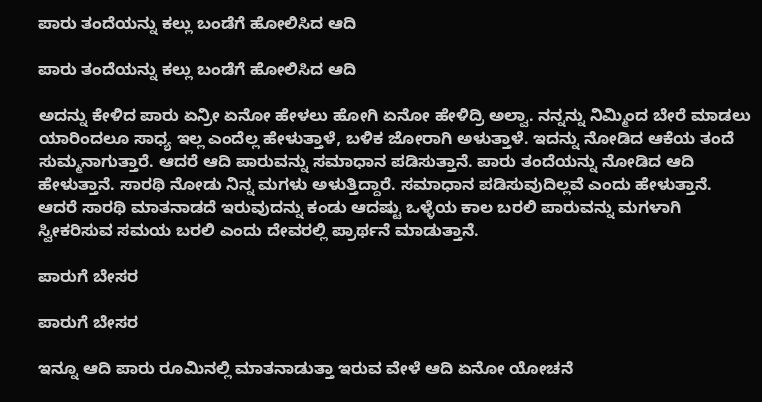ಪಾರು ತಂದೆಯನ್ನು ಕಲ್ಲು ಬಂಡೆಗೆ ಹೋಲಿಸಿದ ಆದಿ

ಪಾರು ತಂದೆಯನ್ನು ಕಲ್ಲು ಬಂಡೆಗೆ ಹೋಲಿಸಿದ ಆದಿ

ಅದನ್ನು ಕೇಳಿದ ಪಾರು ಏನ್ರೀ ಏನೋ ಹೇಳಲು ಹೋಗಿ ಏನೋ ಹೇಳಿದ್ರಿ ಅಲ್ವಾ. ನನ್ನನ್ನು ನಿಮ್ಮಿಂದ ಬೇರೆ ಮಾಡಲು ಯಾರಿಂದಲೂ ಸಾಧ್ಯ ಇಲ್ಲ ಎಂದೆಲ್ಲ ಹೇಳುತ್ತಾಳೆ, ಬಳಿಕ ಜೋರಾಗಿ ಅಳುತ್ತಾಳೆ. ಇದನ್ನು ನೋಡಿದ ಆಕೆಯ ತಂದೆ ಸುಮ್ಮನಾಗುತ್ತಾರೆ. ಆದರೆ ಆದಿ ಪಾರುವನ್ನು ಸಮಾಧಾನ ಪಡಿಸುತ್ತಾನೆ. ಪಾರು ತಂದೆಯನ್ನು ನೋಡಿದ ಆದಿ ಹೇಳುತ್ತಾನೆ. ಸಾರಥಿ ನೋಡು ನಿನ್ನ ಮಗಳು ಅಳುತ್ತಿದ್ದಾರೆ. ಸಮಾಧಾನ ಪಡಿಸುವುದಿಲ್ಲವೆ ಎಂದು ಹೇಳುತ್ತಾನೆ. ಆದರೆ ಸಾರಥಿ ಮಾತನಾಡದೆ ಇರುವುದನ್ನು ಕಂಡು ಆದಷ್ಟು ಒಳ್ಳೆಯ ಕಾಲ ಬರಲಿ ಪಾರುವನ್ನು ಮಗಳಾಗಿ ಸ್ವೀಕರಿಸುವ ಸಮಯ ಬರಲಿ ಎಂದು ದೇವರಲ್ಲಿ ಪ್ರಾರ್ಥನೆ ಮಾಡುತ್ತಾನೆ.

ಪಾರುಗೆ ಬೇಸರ

ಪಾರುಗೆ ಬೇಸರ

ಇನ್ನೂ ಆದಿ ಪಾರು ರೂಮಿನಲ್ಲಿ ಮಾತನಾಡುತ್ತಾ ಇರುವ ವೇಳೆ ಆದಿ ಏನೋ ಯೋಚನೆ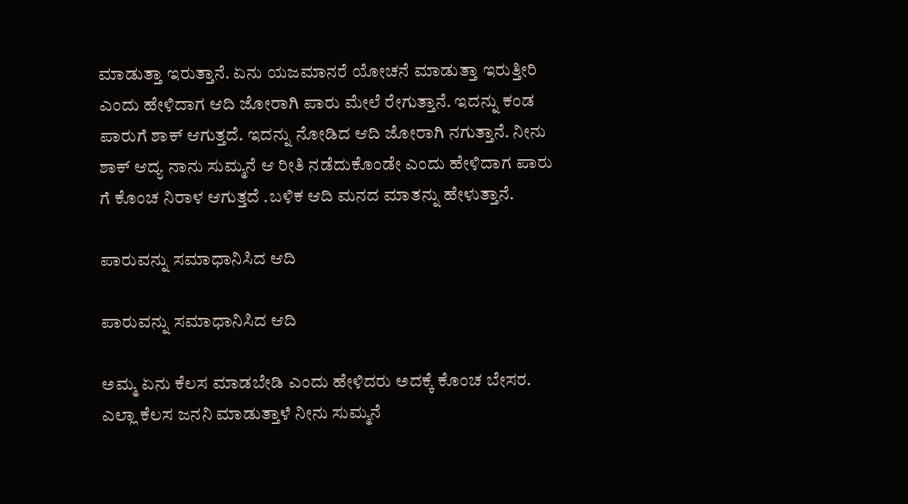ಮಾಡುತ್ತಾ ಇರುತ್ತಾನೆ. ಏನು ಯಜಮಾನರೆ ಯೋಚನೆ ಮಾಡುತ್ತಾ ಇರುತ್ತೀರಿ ಎಂದು ಹೇಳಿದಾಗ ಆದಿ ಜೋರಾಗಿ ಪಾರು ಮೇಲೆ ರೇಗುತ್ತಾನೆ. ಇದನ್ನು ಕಂಡ ಪಾರುಗೆ ಶಾಕ್ ಆಗುತ್ತದೆ. ಇದನ್ನು ನೋಡಿದ ಆದಿ ಜೋರಾಗಿ ನಗುತ್ತಾನೆ. ನೀನು ಶಾಕ್ ಆದ್ಯ ನಾನು ಸುಮ್ಮನೆ ಆ ರೀತಿ ನಡೆದುಕೊಂಡೇ ಎಂದು ಹೇಳಿದಾಗ ಪಾರು ಗೆ ಕೊಂಚ ನಿರಾಳ ಆಗುತ್ತದೆ .ಬಳಿಕ ಆದಿ ಮನದ ಮಾತನ್ನು ಹೇಳುತ್ತಾನೆ.

ಪಾರುವನ್ನು ಸಮಾಧಾನಿಸಿದ ಆದಿ

ಪಾರುವನ್ನು ಸಮಾಧಾನಿಸಿದ ಆದಿ

ಅಮ್ಮ ಏನು ಕೆಲಸ ಮಾಡಬೇಡಿ ಎಂದು ಹೇಳಿದರು ಅದಕ್ಕೆ ಕೊಂಚ ಬೇಸರ. ಎಲ್ಲಾ ಕೆಲಸ ಜನನಿ ಮಾಡುತ್ತಾಳೆ ನೀನು ಸುಮ್ಮನೆ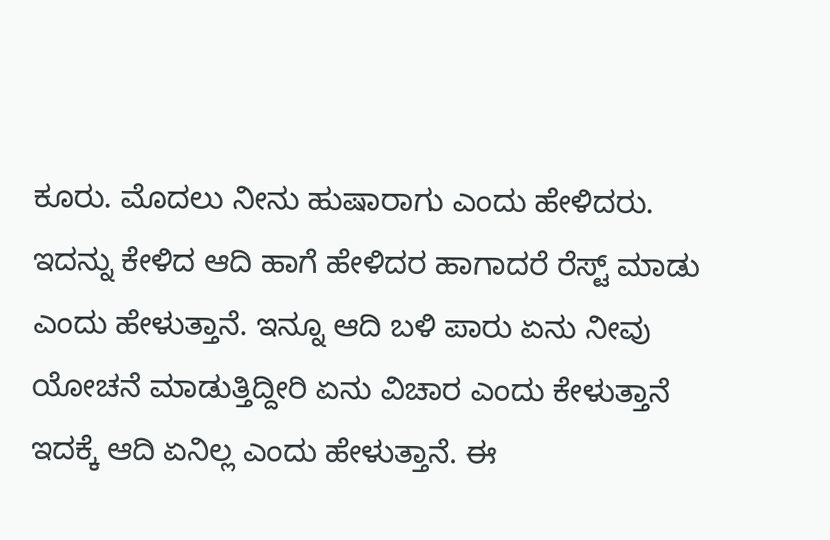ಕೂರು. ಮೊದಲು ನೀನು ಹುಷಾರಾಗು ಎಂದು ಹೇಳಿದರು. ಇದನ್ನು ಕೇಳಿದ ಆದಿ ಹಾಗೆ ಹೇಳಿದರ ಹಾಗಾದರೆ ರೆಸ್ಟ್ ಮಾಡು ಎಂದು ಹೇಳುತ್ತಾನೆ. ಇನ್ನೂ ಆದಿ ಬಳಿ ಪಾರು ಏನು ನೀವು ಯೋಚನೆ ಮಾಡುತ್ತಿದ್ದೀರಿ ಏನು ವಿಚಾರ ಎಂದು ಕೇಳುತ್ತಾನೆ ಇದಕ್ಕೆ ಆದಿ ಏನಿಲ್ಲ ಎಂದು ಹೇಳುತ್ತಾನೆ. ಈ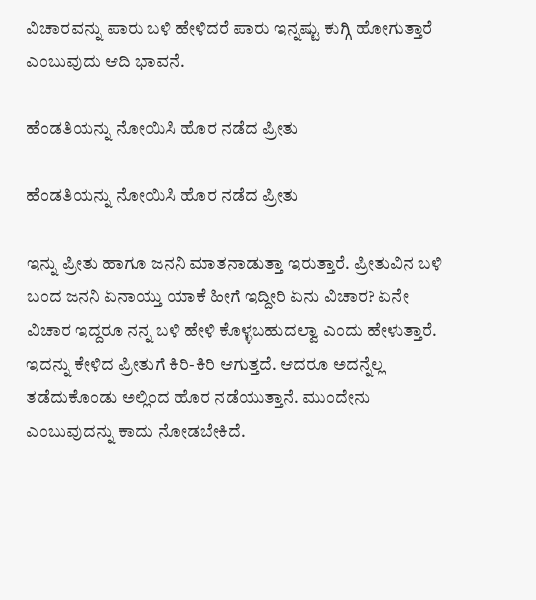ವಿಚಾರವನ್ನು ಪಾರು ಬಳಿ ಹೇಳಿದರೆ ಪಾರು ಇನ್ನಷ್ಟು ಕುಗ್ಗಿ ಹೋಗುತ್ತಾರೆ ಎಂಬುವುದು ಆದಿ ಭಾವನೆ.

ಹೆಂಡತಿಯನ್ನು ನೋಯಿಸಿ ಹೊರ ನಡೆದ ಪ್ರೀತು

ಹೆಂಡತಿಯನ್ನು ನೋಯಿಸಿ ಹೊರ ನಡೆದ ಪ್ರೀತು

ಇನ್ನು ಪ್ರೀತು ಹಾಗೂ ಜನನಿ ಮಾತನಾಡುತ್ತಾ ಇರುತ್ತಾರೆ. ಪ್ರೀತುವಿನ ಬಳಿ ಬಂದ ಜನನಿ ಏನಾಯ್ತು ಯಾಕೆ ಹೀಗೆ ಇದ್ದೀರಿ ಏನು ವಿಚಾರ? ಏನೇ ವಿಚಾರ ಇದ್ದರೂ ನನ್ನ ಬಳಿ ಹೇಳಿ ಕೊಳ್ಳಬಹುದಲ್ವಾ ಎಂದು ಹೇಳುತ್ತಾರೆ. ಇದನ್ನು ಕೇಳಿದ ಪ್ರೀತುಗೆ ಕಿರಿ-ಕಿರಿ ಆಗುತ್ತದೆ. ಆದರೂ ಅದನ್ನೆಲ್ಲ ತಡೆದುಕೊಂಡು ಅಲ್ಲಿಂದ ಹೊರ ನಡೆಯುತ್ತಾನೆ. ಮುಂದೇನು ಎಂಬುವುದನ್ನು ಕಾದು ನೋಡಬೇಕಿದೆ.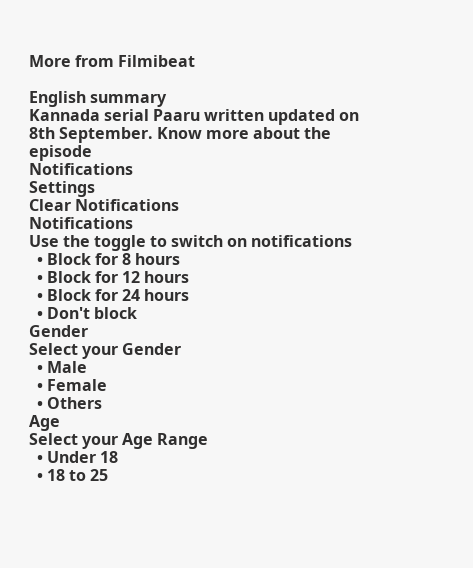More from Filmibeat

English summary
Kannada serial Paaru written updated on 8th September. Know more about the episode
Notifications
Settings
Clear Notifications
Notifications
Use the toggle to switch on notifications
  • Block for 8 hours
  • Block for 12 hours
  • Block for 24 hours
  • Don't block
Gender
Select your Gender
  • Male
  • Female
  • Others
Age
Select your Age Range
  • Under 18
  • 18 to 25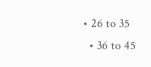• 26 to 35
  • 36 to 45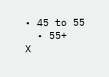• 45 to 55
  • 55+
X